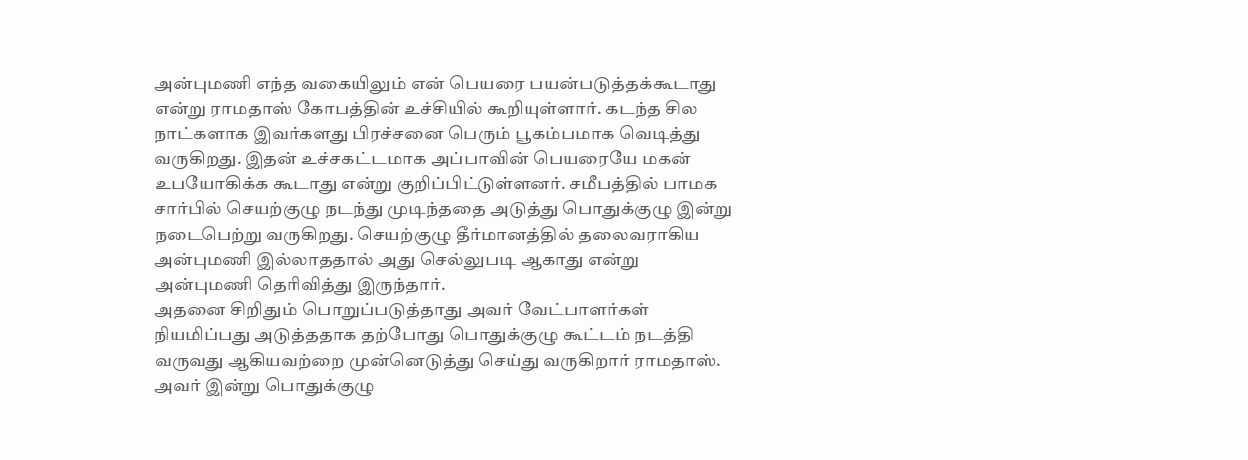அன்புமணி எந்த வகையிலும் என் பெயரை பயன்படுத்தக்கூடாது என்று ராமதாஸ் கோபத்தின் உச்சியில் கூறியுள்ளார். கடந்த சில நாட்களாக இவர்களது பிரச்சனை பெரும் பூகம்பமாக வெடித்து வருகிறது. இதன் உச்சகட்டமாக அப்பாவின் பெயரையே மகன் உபயோகிக்க கூடாது என்று குறிப்பிட்டுள்ளனர். சமீபத்தில் பாமக சார்பில் செயற்குழு நடந்து முடிந்ததை அடுத்து பொதுக்குழு இன்று நடைபெற்று வருகிறது. செயற்குழு தீர்மானத்தில் தலைவராகிய அன்புமணி இல்லாததால் அது செல்லுபடி ஆகாது என்று அன்புமணி தெரிவித்து இருந்தார்.
அதனை சிறிதும் பொறுப்படுத்தாது அவர் வேட்பாளர்கள் நியமிப்பது அடுத்ததாக தற்போது பொதுக்குழு கூட்டம் நடத்தி வருவது ஆகியவற்றை முன்னெடுத்து செய்து வருகிறார் ராமதாஸ். அவர் இன்று பொதுக்குழு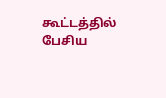கூட்டத்தில் பேசிய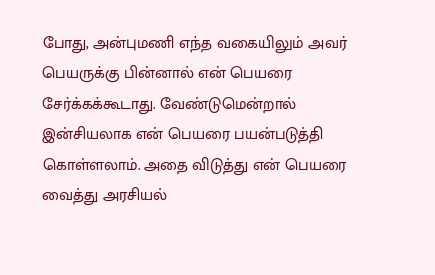போது, அன்புமணி எந்த வகையிலும் அவர் பெயருக்கு பின்னால் என் பெயரை சேர்க்கக்கூடாது. வேண்டுமென்றால் இன்சியலாக என் பெயரை பயன்படுத்தி கொள்ளலாம். அதை விடுத்து என் பெயரை வைத்து அரசியல்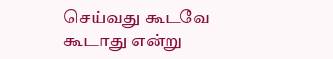செய்வது கூடவே கூடாது என்று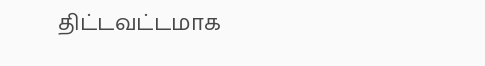திட்டவட்டமாக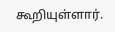கூறியுள்ளார்.